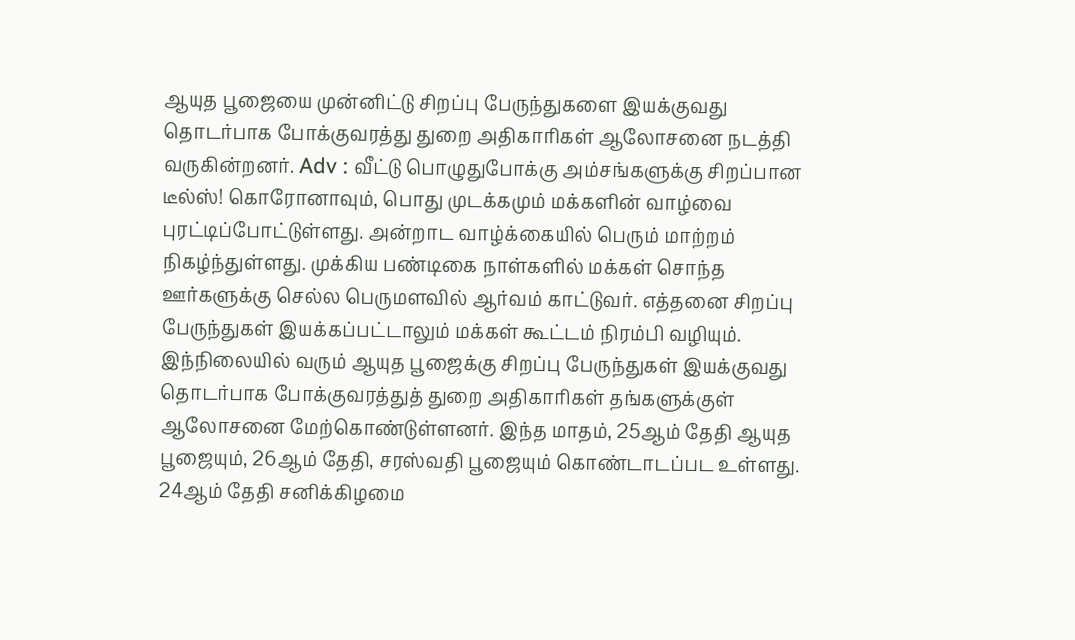ஆயுத பூஜையை முன்னிட்டு சிறப்பு பேருந்துகளை இயக்குவது தொடர்பாக போக்குவரத்து துறை அதிகாரிகள் ஆலோசனை நடத்தி வருகின்றனர். Adv : வீட்டு பொழுதுபோக்கு அம்சங்களுக்கு சிறப்பான டீல்ஸ்! கொரோனாவும், பொது முடக்கமும் மக்களின் வாழ்வை புரட்டிப்போட்டுள்ளது. அன்றாட வாழ்க்கையில் பெரும் மாற்றம் நிகழ்ந்துள்ளது. முக்கிய பண்டிகை நாள்களில் மக்கள் சொந்த ஊர்களுக்கு செல்ல பெருமளவில் ஆர்வம் காட்டுவர். எத்தனை சிறப்பு பேருந்துகள் இயக்கப்பட்டாலும் மக்கள் கூட்டம் நிரம்பி வழியும். இந்நிலையில் வரும் ஆயுத பூஜைக்கு சிறப்பு பேருந்துகள் இயக்குவது தொடர்பாக போக்குவரத்துத் துறை அதிகாரிகள் தங்களுக்குள் ஆலோசனை மேற்கொண்டுள்ளனர். இந்த மாதம், 25ஆம் தேதி ஆயுத பூஜையும், 26ஆம் தேதி, சரஸ்வதி பூஜையும் கொண்டாடப்பட உள்ளது. 24ஆம் தேதி சனிக்கிழமை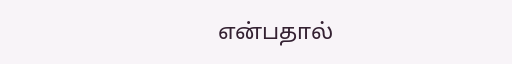என்பதால்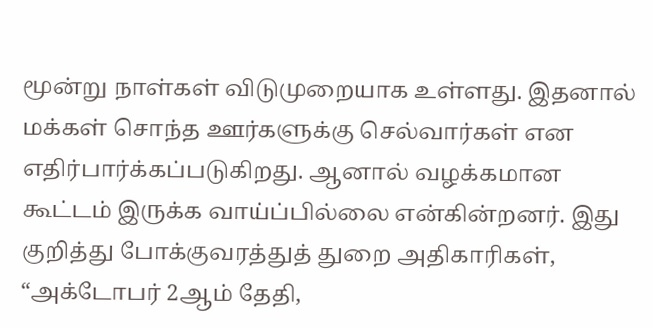மூன்று நாள்கள் விடுமுறையாக உள்ளது. இதனால் மக்கள் சொந்த ஊர்களுக்கு செல்வார்கள் என எதிர்பார்க்கப்படுகிறது. ஆனால் வழக்கமான கூட்டம் இருக்க வாய்ப்பில்லை என்கின்றனர். இது குறித்து போக்குவரத்துத் துறை அதிகாரிகள், “அக்டோபர் 2ஆம் தேதி,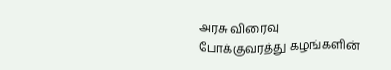அரசு விரைவு போக்குவரத்து கழங்களின்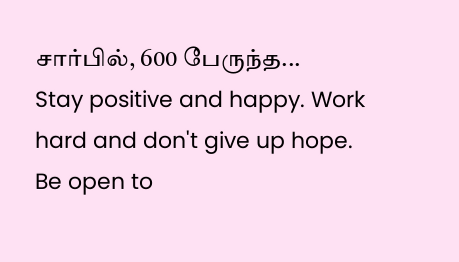சார்பில், 600 பேருந்த...
Stay positive and happy. Work hard and don't give up hope. Be open to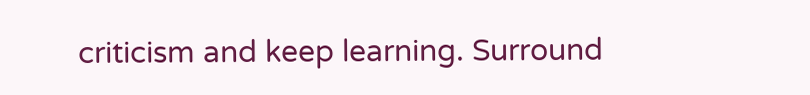criticism and keep learning. Surround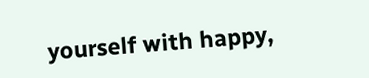yourself with happy,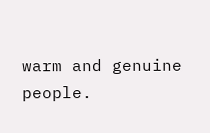warm and genuine people.